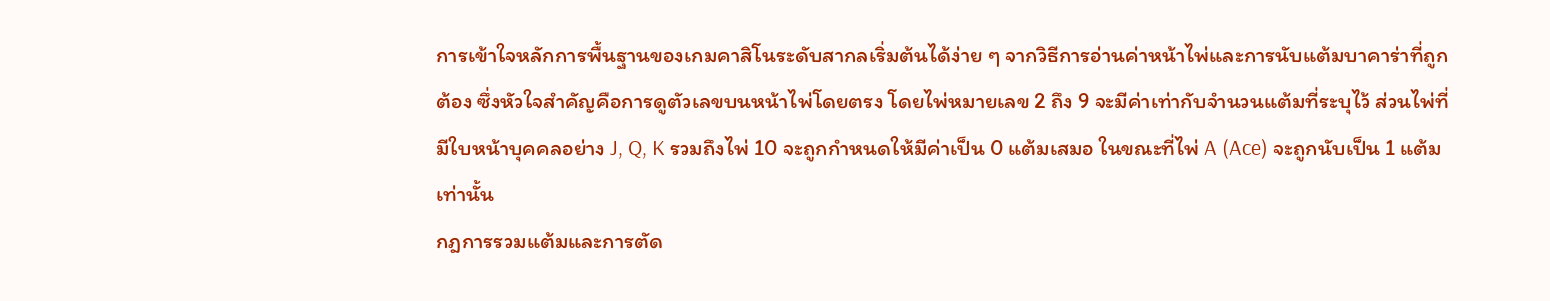การเข้าใจหลักการพื้นฐานของเกมคาสิโนระดับสากลเริ่มต้นได้ง่าย ๆ จากวิธีการอ่านค่าหน้าไพ่และการนับแต้มบาคาร่าที่ถูกต้อง ซึ่งหัวใจสำคัญคือการดูตัวเลขบนหน้าไพ่โดยตรง โดยไพ่หมายเลข 2 ถึง 9 จะมีค่าเท่ากับจำนวนแต้มที่ระบุไว้ ส่วนไพ่ที่มีใบหน้าบุคคลอย่าง J, Q, K รวมถึงไพ่ 10 จะถูกกำหนดให้มีค่าเป็น 0 แต้มเสมอ ในขณะที่ไพ่ A (Ace) จะถูกนับเป็น 1 แต้มเท่านั้น
กฎการรวมแต้มและการตัด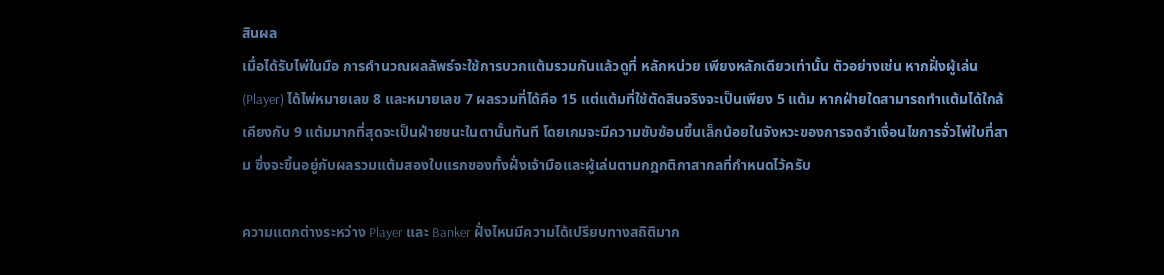สินผล
เมื่อได้รับไพ่ในมือ การคำนวณผลลัพธ์จะใช้การบวกแต้มรวมกันแล้วดูที่ หลักหน่วย เพียงหลักเดียวเท่านั้น ตัวอย่างเช่น หากฝั่งผู้เล่น (Player) ได้ไพ่หมายเลข 8 และหมายเลข 7 ผลรวมที่ได้คือ 15 แต่แต้มที่ใช้ตัดสินจริงจะเป็นเพียง 5 แต้ม หากฝ่ายใดสามารถทำแต้มได้ใกล้เคียงกับ 9 แต้มมากที่สุดจะเป็นฝ่ายชนะในตานั้นทันที โดยเกมจะมีความซับซ้อนขึ้นเล็กน้อยในจังหวะของการจดจำเงื่อนไขการจั่วไพ่ใบที่สาม ซึ่งจะขึ้นอยู่กับผลรวมแต้มสองใบแรกของทั้งฝั่งเจ้ามือและผู้เล่นตามกฎกติกาสากลที่กำหนดไว้ครับ

ความแตกต่างระหว่าง Player และ Banker ฝั่งไหนมีความได้เปรียบทางสถิติมาก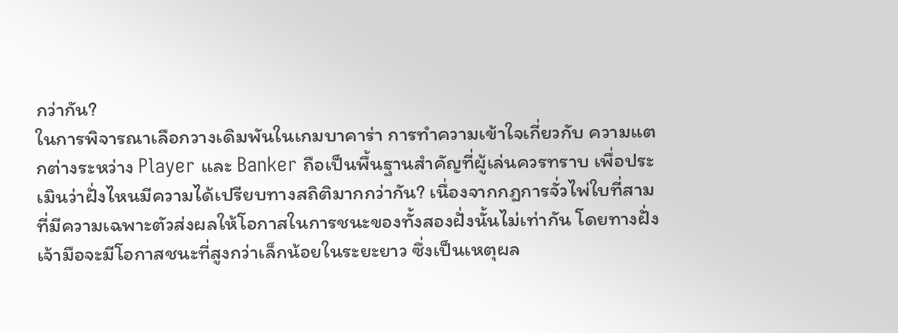กว่ากัน?
ในการพิจารณาเลือกวางเดิมพันในเกมบาคาร่า การทำความเข้าใจเกี่ยวกับ ความแตกต่างระหว่าง Player และ Banker ถือเป็นพื้นฐานสำคัญที่ผู้เล่นควรทราบ เพื่อประเมินว่าฝั่งไหนมีความได้เปรียบทางสถิติมากกว่ากัน? เนื่องจากกฎการจั่วไพ่ใบที่สามที่มีความเฉพาะตัวส่งผลให้โอกาสในการชนะของทั้งสองฝั่งนั้นไม่เท่ากัน โดยทางฝั่งเจ้ามือจะมีโอกาสชนะที่สูงกว่าเล็กน้อยในระยะยาว ซึ่งเป็นเหตุผล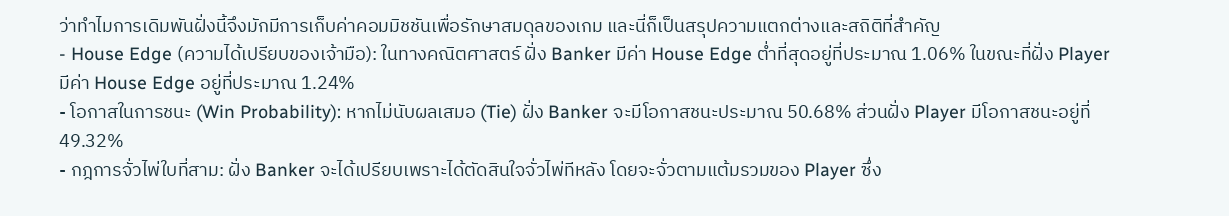ว่าทำไมการเดิมพันฝั่งนี้จึงมักมีการเก็บค่าคอมมิชชันเพื่อรักษาสมดุลของเกม และนี่ก็เป็นสรุปความแตกต่างและสถิติที่สำคัญ
- House Edge (ความได้เปรียบของเจ้ามือ): ในทางคณิตศาสตร์ ฝั่ง Banker มีค่า House Edge ต่ำที่สุดอยู่ที่ประมาณ 1.06% ในขณะที่ฝั่ง Player มีค่า House Edge อยู่ที่ประมาณ 1.24%
- โอกาสในการชนะ (Win Probability): หากไม่นับผลเสมอ (Tie) ฝั่ง Banker จะมีโอกาสชนะประมาณ 50.68% ส่วนฝั่ง Player มีโอกาสชนะอยู่ที่ 49.32%
- กฎการจั่วไพ่ใบที่สาม: ฝั่ง Banker จะได้เปรียบเพราะได้ตัดสินใจจั่วไพ่ทีหลัง โดยจะจั่วตามแต้มรวมของ Player ซึ่ง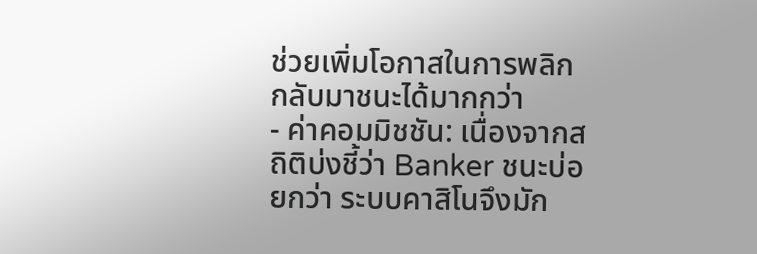ช่วยเพิ่มโอกาสในการพลิกกลับมาชนะได้มากกว่า
- ค่าคอมมิชชัน: เนื่องจากสถิติบ่งชี้ว่า Banker ชนะบ่อยกว่า ระบบคาสิโนจึงมัก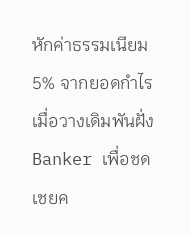หักค่าธรรมเนียม 5% จากยอดกำไรเมื่อวางเดิมพันฝั่ง Banker เพื่อชดเชยค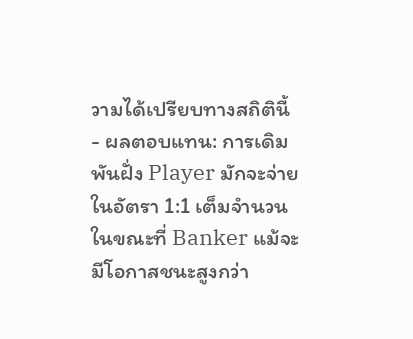วามได้เปรียบทางสถิตินี้
- ผลตอบแทน: การเดิมพันฝั่ง Player มักจะจ่ายในอัตรา 1:1 เต็มจำนวน ในขณะที่ Banker แม้จะมีโอกาสชนะสูงกว่า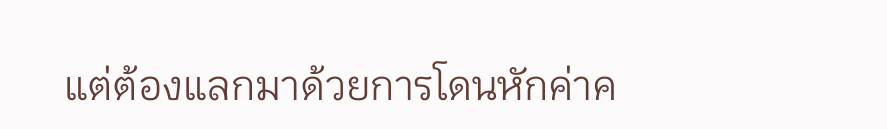แต่ต้องแลกมาด้วยการโดนหักค่าค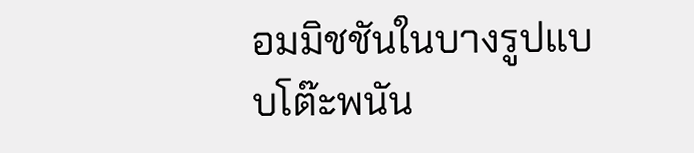อมมิชชันในบางรูปแบบโต๊ะพนัน